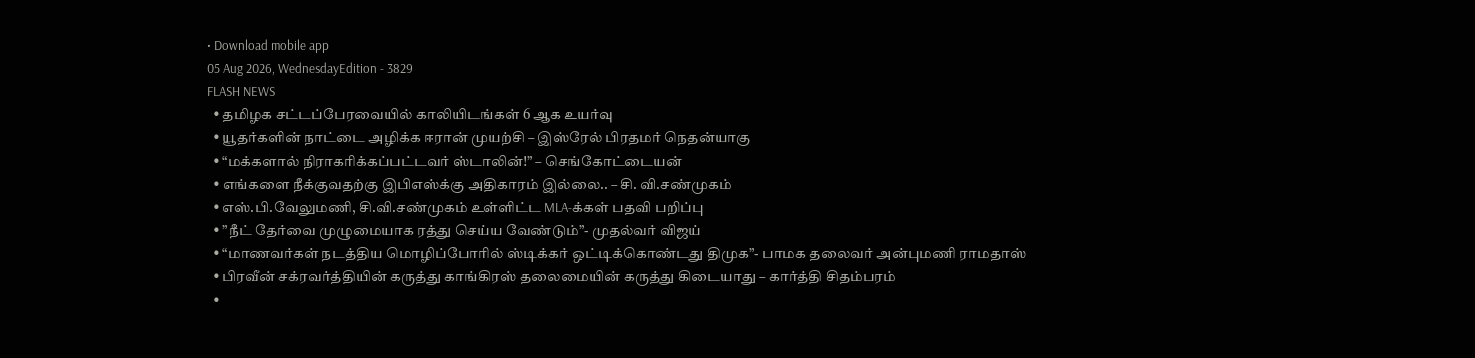• Download mobile app
05 Aug 2026, WednesdayEdition - 3829
FLASH NEWS
  • தமிழக சட்டப்பேரவையில் காலியிடங்கள் 6 ஆக உயர்வு
  • யூதர்களின் நாட்டை அழிக்க ஈரான் முயற்சி – இஸ்ரேல் பிரதமர் நெதன்யாகு
  • “மக்களால் நிராகரிக்கப்பட்டவர் ஸ்டாலின்!” – செங்கோட்டையன்
  • எங்களை நீக்குவதற்கு இபிஎஸ்க்கு அதிகாரம் இல்லை.. – சி. வி.சண்முகம்
  • எஸ்.பி.வேலுமணி, சி.வி.சண்முகம் உள்ளிட்ட MLA-க்கள் பதவி பறிப்பு
  • ”நீட் தேர்வை முழுமையாக ரத்து செய்ய வேண்டும்”- முதல்வர் விஜய்
  • “மாணவர்கள் நடத்திய மொழிப்போரில் ஸ்டிக்கர் ஒட்டிக்கொண்டது திமுக”- பாமக தலைவர் அன்புமணி ராமதாஸ்
  • பிரவீன் சக்ரவர்த்தியின் கருத்து காங்கிரஸ் தலைமையின் கருத்து கிடையாது – கார்த்தி சிதம்பரம்
  •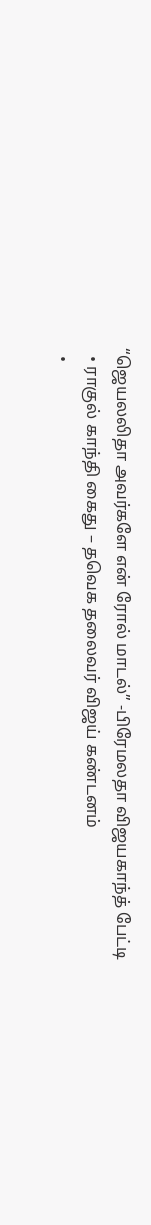“ஜெயலலிதா அவர்களே என் ரோல் மாடல்” -பிரேமலதா விஜயகாந்த் பேட்டி
  • ராகுல் காந்தி கைது – தவெக தலைவர் விஜய் கண்டனம்
  •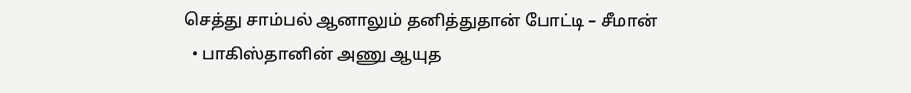செத்து சாம்பல் ஆனாலும் தனித்துதான் போட்டி – சீமான்
  • பாகிஸ்தானின் அணு ஆயுத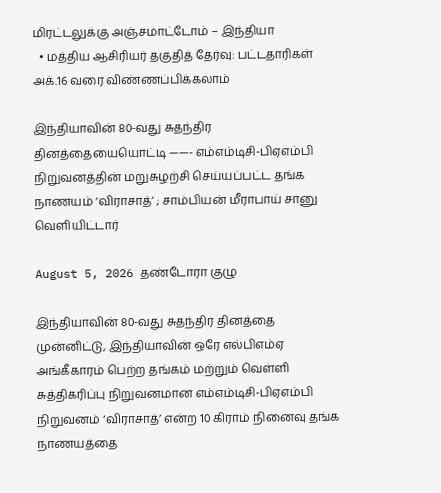மிரட்டலுக்கு அஞ்சமாட்டோம் – இந்தியா
  • மத்திய ஆசிரியர் தகுதித் தேர்வு: பட்டதாரிகள் அக்.16 வரை விண்ணப்பிக்கலாம்

இந்தியாவின் 80-வது சுதந்திர தினத்தையையொட்டி ——- எம்எம்டிசி-பிஏஎம்பி நிறுவனத்தின் மறுசுழற்சி செய்யப்பட்ட தங்க நாணயம் ‘விராசாத்’ ; சாம்பியன் மீராபாய் சானு வெளியிட்டார்

August 5, 2026 தண்டோரா குழு

இந்தியாவின் 80-வது சுதந்திர தினத்தை முன்னிட்டு, இந்தியாவின் ஒரே எல்பிஎம்ஏ அங்கீகாரம் பெற்ற தங்கம் மற்றும் வெள்ளி சுத்திகரிப்பு நிறுவனமான எம்எம்டிசி-பிஏஎம்பி நிறுவனம் ‘விராசாத்’ என்ற 10 கிராம் நினைவு தங்க நாணயத்தை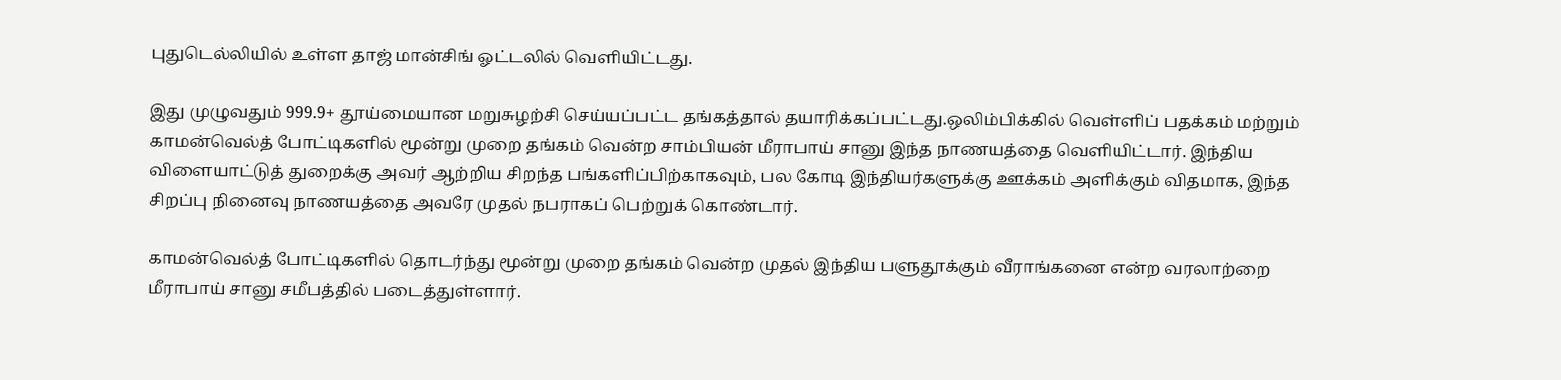புதுடெல்லியில் உள்ள தாஜ் மான்சிங் ஓட்டலில் வெளியிட்டது.

இது முழுவதும் 999.9+ தூய்மையான மறுசுழற்சி செய்யப்பட்ட தங்கத்தால் தயாரிக்கப்பட்டது.ஒலிம்பிக்கில் வெள்ளிப் பதக்கம் மற்றும் காமன்வெல்த் போட்டிகளில் மூன்று முறை தங்கம் வென்ற சாம்பியன் மீராபாய் சானு இந்த நாணயத்தை வெளியிட்டார். இந்திய விளையாட்டுத் துறைக்கு அவர் ஆற்றிய சிறந்த பங்களிப்பிற்காகவும், பல கோடி இந்தியர்களுக்கு ஊக்கம் அளிக்கும் விதமாக, இந்த சிறப்பு நினைவு நாணயத்தை அவரே முதல் நபராகப் பெற்றுக் கொண்டார்.

காமன்வெல்த் போட்டிகளில் தொடர்ந்து மூன்று முறை தங்கம் வென்ற முதல் இந்திய பளுதூக்கும் வீராங்கனை என்ற வரலாற்றை மீராபாய் சானு சமீபத்தில் படைத்துள்ளார்.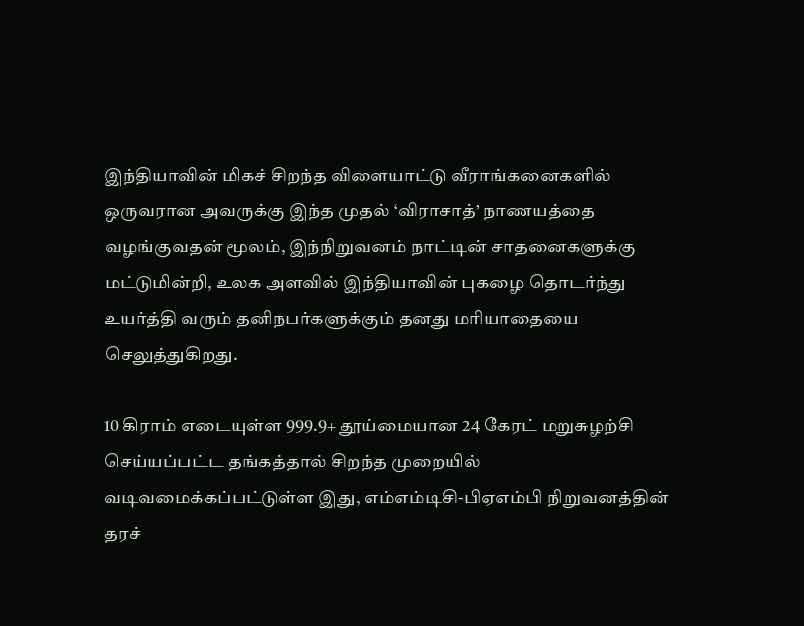இந்தியாவின் மிகச் சிறந்த விளையாட்டு வீராங்கனைகளில் ஒருவரான அவருக்கு இந்த முதல் ‘விராசாத்’ நாணயத்தை வழங்குவதன் மூலம், இந்நிறுவனம் நாட்டின் சாதனைகளுக்கு மட்டுமின்றி, உலக அளவில் இந்தியாவின் புகழை தொடர்ந்து உயர்த்தி வரும் தனிநபர்களுக்கும் தனது மரியாதையை செலுத்துகிறது.

10 கிராம் எடையுள்ள 999.9+ தூய்மையான 24 கேரட் மறுசுழற்சி செய்யப்பட்ட தங்கத்தால் சிறந்த முறையில் வடிவமைக்கப்பட்டுள்ள இது, எம்எம்டிசி-பிஏஎம்பி நிறுவனத்தின் தரச்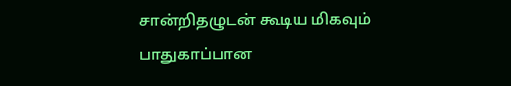சான்றிதழுடன் கூடிய மிகவும் பாதுகாப்பான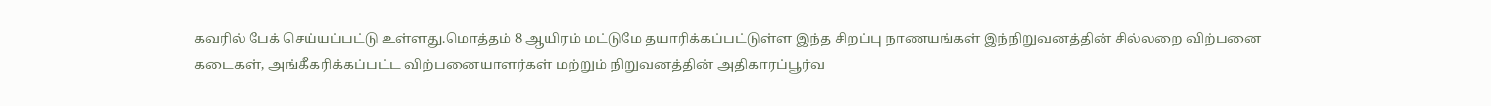கவரில் பேக் செய்யப்பட்டு உள்ளது.மொத்தம் 8 ஆயிரம் மட்டுமே தயாரிக்கப்பட்டுள்ள இந்த சிறப்பு நாணயங்கள் இந்நிறுவனத்தின் சில்லறை விற்பனை கடைகள், அங்கீகரிக்கப்பட்ட விற்பனையாளர்கள் மற்றும் நிறுவனத்தின் அதிகாரப்பூர்வ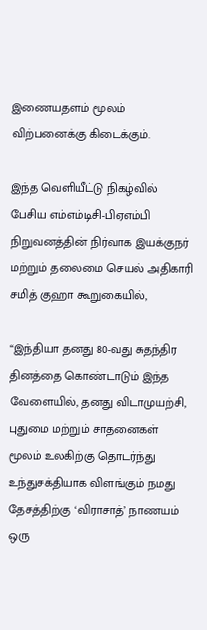இணையதளம் மூலம் விற்பனைக்கு கிடைக்கும்.

இந்த வெளியீட்டு நிகழ்வில் பேசிய எம்எம்டிசி-பிஏஎம்பி நிறுவனத்தின் நிர்வாக இயக்குநர் மற்றும் தலைமை செயல் அதிகாரி சமித் குஹா கூறுகையில்,

“இந்தியா தனது 80-வது சுதந்திர தினத்தை கொண்டாடும் இந்த வேளையில், தனது விடாமுயற்சி, புதுமை மற்றும் சாதனைகள் மூலம் உலகிற்கு தொடர்ந்து உந்துசக்தியாக விளங்கும் நமது தேசத்திற்கு ‘விராசாத்’ நாணயம் ஒரு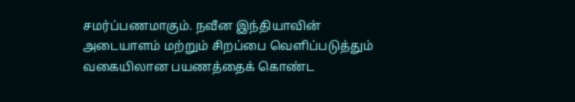சமர்ப்பணமாகும். நவீன இந்தியாவின் அடையாளம் மற்றும் சிறப்பை வெளிப்படுத்தும் வகையிலான பயணத்தைக் கொண்ட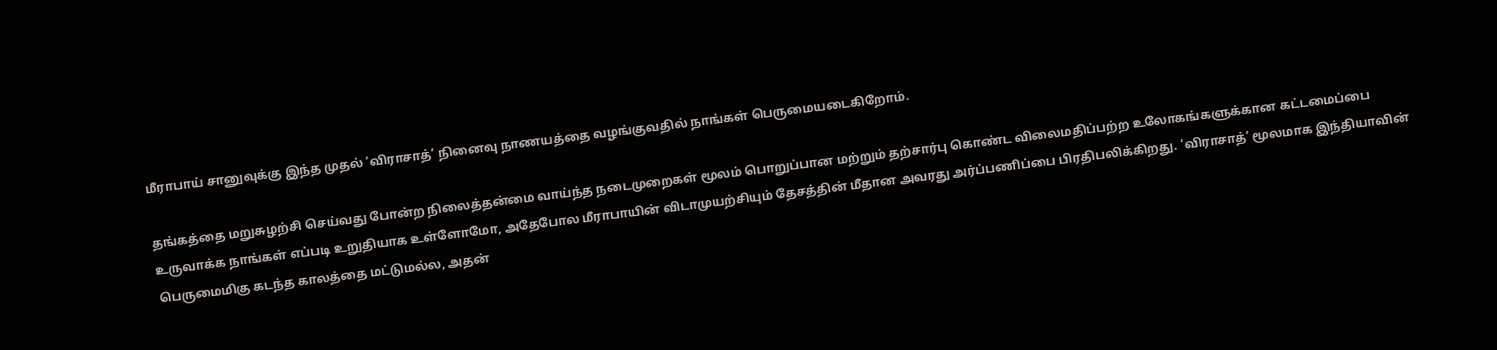மீராபாய் சானுவுக்கு இந்த முதல் ‘விராசாத்’ நினைவு நாணயத்தை வழங்குவதில் நாங்கள் பெருமையடைகிறோம்.

தங்கத்தை மறுசுழற்சி செய்வது போன்ற நிலைத்தன்மை வாய்ந்த நடைமுறைகள் மூலம் பொறுப்பான மற்றும் தற்சார்பு கொண்ட விலைமதிப்பற்ற உலோகங்களுக்கான கட்டமைப்பை உருவாக்க நாங்கள் எப்படி உறுதியாக உள்ளோமோ, அதேபோல மீராபாயின் விடாமுயற்சியும் தேசத்தின் மீதான அவரது அர்ப்பணிப்பை பிரதிபலிக்கிறது. ‘விராசாத்’ மூலமாக இந்தியாவின் பெருமைமிகு கடந்த காலத்தை மட்டுமல்ல, அதன்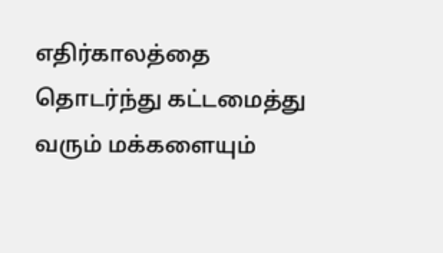எதிர்காலத்தை தொடர்ந்து கட்டமைத்து வரும் மக்களையும்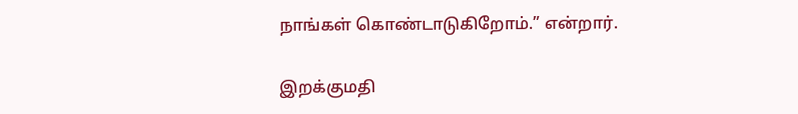நாங்கள் கொண்டாடுகிறோம்.” என்றார்.

இறக்குமதி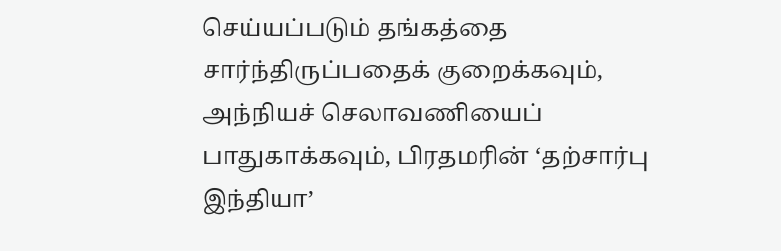செய்யப்படும் தங்கத்தை சார்ந்திருப்பதைக் குறைக்கவும், அந்நியச் செலாவணியைப் பாதுகாக்கவும், பிரதமரின் ‘தற்சார்பு இந்தியா’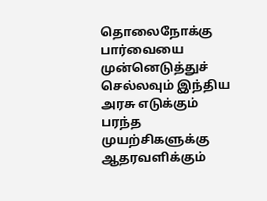தொலைநோக்கு பார்வையை முன்னெடுத்துச் செல்லவும் இந்திய அரசு எடுக்கும் பரந்த முயற்சிகளுக்கு ஆதரவளிக்கும்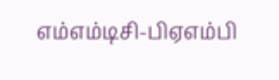எம்எம்டிசி-பிஏஎம்பி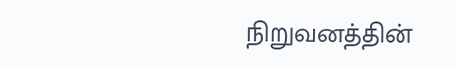நிறுவனத்தின்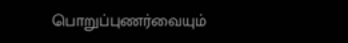பொறுப்புணர்வையும்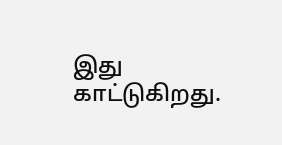இது காட்டுகிறது.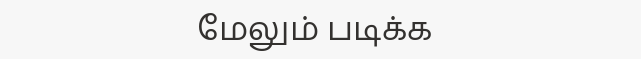மேலும் படிக்க